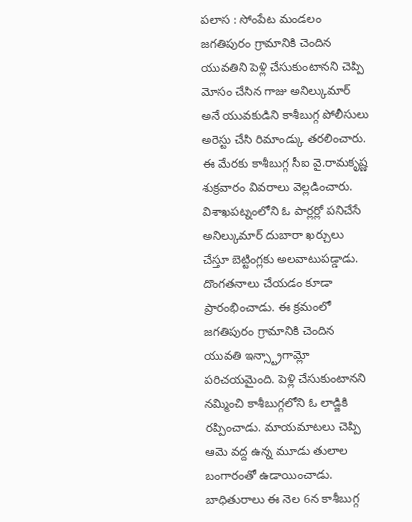పలాస : సోంపేట మండలం జగతిపురం గ్రామానికి చెందిన యువతిని పెళ్లి చేసుకుంటానని చెప్పి మోసం చేసిన గాజు అనిల్కుమార్ అనే యువకుడిని కాశీబుగ్గ పోలీసులు అరెస్టు చేసి రిమాండ్కు తరలించారు. ఈ మేరకు కాశీబుగ్గ సీఐ వై.రామకృష్ణ శుక్రవారం వివరాలు వెల్లడించారు. విశాఖపట్నంలోని ఓ పార్లర్లో పనిచేసే అనిల్కుమార్ దుబారా ఖర్చులు చేస్తూ బెట్టింగ్లకు అలవాటుపడ్డాడు. దొంగతనాలు చేయడం కూడా ప్రారంభించాడు. ఈ క్రమంలో జగతిపురం గ్రామానికి చెందిన యువతి ఇన్స్ట్రాగామ్లో పరిచయమైంది. పెళ్లి చేసుకుంటానని నమ్మించి కాశీబుగ్గలోని ఓ లాడ్జికి రప్పించాడు. మాయమాటలు చెప్పి ఆమె వద్ద ఉన్న మూడు తులాల బంగారంతో ఉడాయించాడు. బాధితురాలు ఈ నెల 6న కాశీబుగ్గ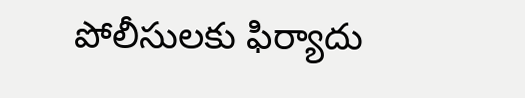పోలీసులకు ఫిర్యాదు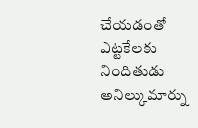చేయడంతో ఎట్టకేలకు నిందితుడు అనిల్కుమార్ను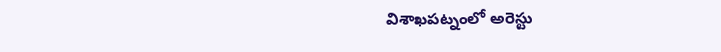విశాఖపట్నంలో అరెస్టు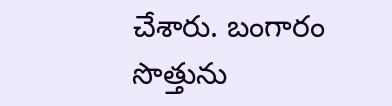చేశారు. బంగారం సొత్తును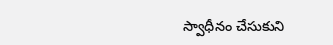స్వాధీనం చేసుకుని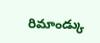రిమాండ్కు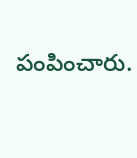పంపించారు.